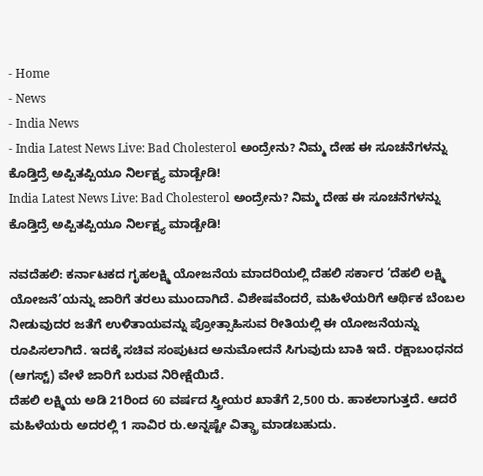- Home
- News
- India News
- India Latest News Live: Bad Cholesterol ಅಂದ್ರೇನು? ನಿಮ್ಮ ದೇಹ ಈ ಸೂಚನೆಗಳನ್ನು ಕೊಡ್ತಿದ್ರೆ ಅಪ್ಪಿತಪ್ಪಿಯೂ ನಿರ್ಲಕ್ಷ್ಯ ಮಾಡ್ಬೇಡಿ!
India Latest News Live: Bad Cholesterol ಅಂದ್ರೇನು? ನಿಮ್ಮ ದೇಹ ಈ ಸೂಚನೆಗಳನ್ನು ಕೊಡ್ತಿದ್ರೆ ಅಪ್ಪಿತಪ್ಪಿಯೂ ನಿರ್ಲಕ್ಷ್ಯ ಮಾಡ್ಬೇಡಿ!

ನವದೆಹಲಿ: ಕರ್ನಾಟಕದ ಗೃಹಲಕ್ಷ್ಮಿ ಯೋಜನೆಯ ಮಾದರಿಯಲ್ಲಿ ದೆಹಲಿ ಸರ್ಕಾರ ‘ದೆಹಲಿ ಲಕ್ಷ್ಮಿ ಯೋಜನೆ’ಯನ್ನು ಜಾರಿಗೆ ತರಲು ಮುಂದಾಗಿದೆ. ವಿಶೇಷವೆಂದರೆ, ಮಹಿಳೆಯರಿಗೆ ಆರ್ಥಿಕ ಬೆಂಬಲ ನೀಡುವುದರ ಜತೆಗೆ ಉಳಿತಾಯವನ್ನು ಪ್ರೋತ್ಸಾಹಿಸುವ ರೀತಿಯಲ್ಲಿ ಈ ಯೋಜನೆಯನ್ನು ರೂಪಿಸಲಾಗಿದೆ. ಇದಕ್ಕೆ ಸಚಿವ ಸಂಪುಟದ ಅನುಮೋದನೆ ಸಿಗುವುದು ಬಾಕಿ ಇದೆ. ರಕ್ಷಾಬಂಧನದ (ಆಗಸ್ಟ್) ವೇಳೆ ಜಾರಿಗೆ ಬರುವ ನಿರೀಕ್ಷೆಯಿದೆ.
ದೆಹಲಿ ಲಕ್ಷ್ಮಿಯ ಅಡಿ 21ರಿಂದ 60 ವರ್ಷದ ಸ್ತ್ರೀಯರ ಖಾತೆಗೆ 2,500 ರು. ಹಾಕಲಾಗುತ್ತದೆ. ಆದರೆ ಮಹಿಳೆಯರು ಅದರಲ್ಲಿ 1 ಸಾವಿರ ರು.ಅನ್ನಷ್ಟೇ ವಿತ್ಡ್ರಾ ಮಾಡಬಹುದು.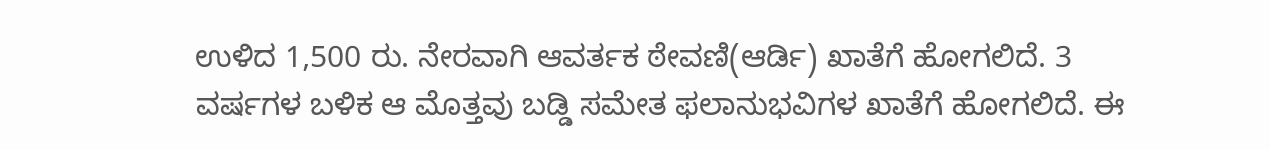ಉಳಿದ 1,500 ರು. ನೇರವಾಗಿ ಆವರ್ತಕ ಠೇವಣಿ(ಆರ್ಡಿ) ಖಾತೆಗೆ ಹೋಗಲಿದೆ. 3 ವರ್ಷಗಳ ಬಳಿಕ ಆ ಮೊತ್ತವು ಬಡ್ಡಿ ಸಮೇತ ಫಲಾನುಭವಿಗಳ ಖಾತೆಗೆ ಹೋಗಲಿದೆ. ಈ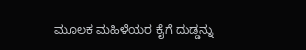ಮೂಲಕ ಮಹಿಳೆಯರ ಕೈಗೆ ದುಡ್ಡನ್ನು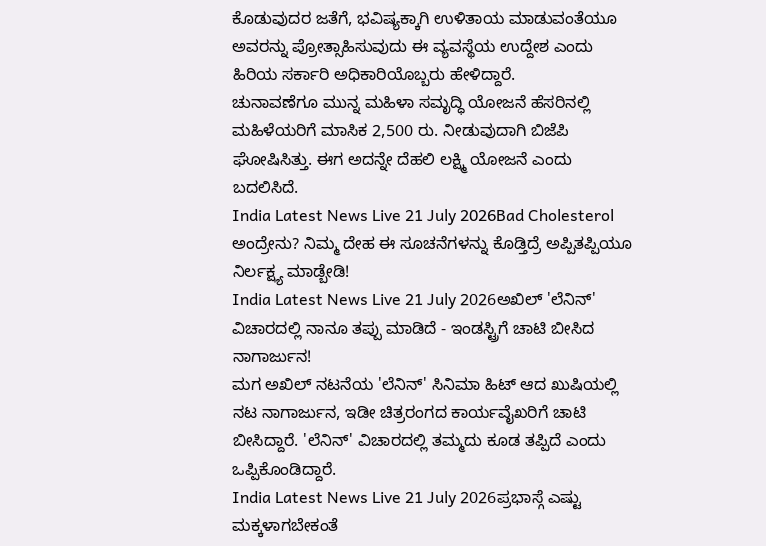ಕೊಡುವುದರ ಜತೆಗೆ, ಭವಿಷ್ಯಕ್ಕಾಗಿ ಉಳಿತಾಯ ಮಾಡುವಂತೆಯೂ ಅವರನ್ನು ಪ್ರೋತ್ಸಾಹಿಸುವುದು ಈ ವ್ಯವಸ್ಥೆಯ ಉದ್ದೇಶ ಎಂದು ಹಿರಿಯ ಸರ್ಕಾರಿ ಅಧಿಕಾರಿಯೊಬ್ಬರು ಹೇಳಿದ್ದಾರೆ.
ಚುನಾವಣೆಗೂ ಮುನ್ನ ಮಹಿಳಾ ಸಮೃದ್ಧಿ ಯೋಜನೆ ಹೆಸರಿನಲ್ಲಿ ಮಹಿಳೆಯರಿಗೆ ಮಾಸಿಕ 2,500 ರು. ನೀಡುವುದಾಗಿ ಬಿಜೆಪಿ ಘೋಷಿಸಿತ್ತು. ಈಗ ಅದನ್ನೇ ದೆಹಲಿ ಲಕ್ಷ್ಮಿ ಯೋಜನೆ ಎಂದು ಬದಲಿಸಿದೆ.
India Latest News Live 21 July 2026Bad Cholesterol ಅಂದ್ರೇನು? ನಿಮ್ಮ ದೇಹ ಈ ಸೂಚನೆಗಳನ್ನು ಕೊಡ್ತಿದ್ರೆ ಅಪ್ಪಿತಪ್ಪಿಯೂ ನಿರ್ಲಕ್ಷ್ಯ ಮಾಡ್ಬೇಡಿ!
India Latest News Live 21 July 2026ಅಖಿಲ್ 'ಲೆನಿನ್' ವಿಚಾರದಲ್ಲಿ ನಾನೂ ತಪ್ಪು ಮಾಡಿದೆ - ಇಂಡಸ್ಟ್ರಿಗೆ ಚಾಟಿ ಬೀಸಿದ ನಾಗಾರ್ಜುನ!
ಮಗ ಅಖಿಲ್ ನಟನೆಯ 'ಲೆನಿನ್' ಸಿನಿಮಾ ಹಿಟ್ ಆದ ಖುಷಿಯಲ್ಲಿ ನಟ ನಾಗಾರ್ಜುನ, ಇಡೀ ಚಿತ್ರರಂಗದ ಕಾರ್ಯವೈಖರಿಗೆ ಚಾಟಿ ಬೀಸಿದ್ದಾರೆ. 'ಲೆನಿನ್' ವಿಚಾರದಲ್ಲಿ ತಮ್ಮದು ಕೂಡ ತಪ್ಪಿದೆ ಎಂದು ಒಪ್ಪಿಕೊಂಡಿದ್ದಾರೆ.
India Latest News Live 21 July 2026ಪ್ರಭಾಸ್ಗೆ ಎಷ್ಟು ಮಕ್ಕಳಾಗಬೇಕಂತೆ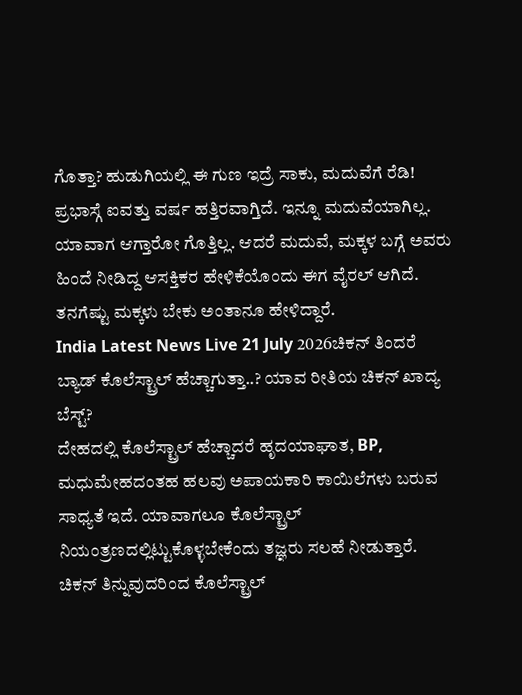ಗೊತ್ತಾ? ಹುಡುಗಿಯಲ್ಲಿ ಈ ಗುಣ ಇದ್ರೆ ಸಾಕು, ಮದುವೆಗೆ ರೆಡಿ!
ಪ್ರಭಾಸ್ಗೆ ಐವತ್ತು ವರ್ಷ ಹತ್ತಿರವಾಗ್ತಿದೆ. ಇನ್ನೂ ಮದುವೆಯಾಗಿಲ್ಲ. ಯಾವಾಗ ಆಗ್ತಾರೋ ಗೊತ್ತಿಲ್ಲ. ಆದರೆ ಮದುವೆ, ಮಕ್ಕಳ ಬಗ್ಗೆ ಅವರು ಹಿಂದೆ ನೀಡಿದ್ದ ಆಸಕ್ತಿಕರ ಹೇಳಿಕೆಯೊಂದು ಈಗ ವೈರಲ್ ಆಗಿದೆ. ತನಗೆಷ್ಟು ಮಕ್ಕಳು ಬೇಕು ಅಂತಾನೂ ಹೇಳಿದ್ದಾರೆ.
India Latest News Live 21 July 2026ಚಿಕನ್ ತಿಂದರೆ ಬ್ಯಾಡ್ ಕೊಲೆಸ್ಟ್ರಾಲ್ ಹೆಚ್ಚಾಗುತ್ತಾ..? ಯಾವ ರೀತಿಯ ಚಿಕನ್ ಖಾದ್ಯ ಬೆಸ್ಟ್?
ದೇಹದಲ್ಲಿ ಕೊಲೆಸ್ಟ್ರಾಲ್ ಹೆಚ್ಚಾದರೆ ಹೃದಯಾಘಾತ, BP, ಮಧುಮೇಹದಂತಹ ಹಲವು ಅಪಾಯಕಾರಿ ಕಾಯಿಲೆಗಳು ಬರುವ ಸಾಧ್ಯತೆ ಇದೆ. ಯಾವಾಗಲೂ ಕೊಲೆಸ್ಟ್ರಾಲ್ ನಿಯಂತ್ರಣದಲ್ಲಿಟ್ಟುಕೊಳ್ಳಬೇಕೆಂದು ತಜ್ಞರು ಸಲಹೆ ನೀಡುತ್ತಾರೆ. ಚಿಕನ್ ತಿನ್ನುವುದರಿಂದ ಕೊಲೆಸ್ಟ್ರಾಲ್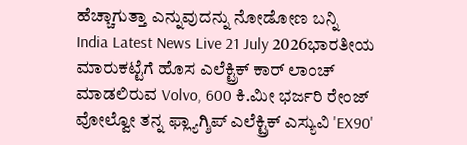ಹೆಚ್ಚಾಗುತ್ತಾ ಎನ್ನುವುದನ್ನು ನೋಡೋಣ ಬನ್ನಿ
India Latest News Live 21 July 2026ಭಾರತೀಯ ಮಾರುಕಟ್ಟೆಗೆ ಹೊಸ ಎಲೆಕ್ಟ್ರಿಕ್ ಕಾರ್ ಲಾಂಚ್ ಮಾಡಲಿರುವ Volvo, 600 ಕಿ.ಮೀ ಭರ್ಜರಿ ರೇಂಜ್
ವೋಲ್ವೋ ತನ್ನ ಫ್ಲ್ಯಾಗ್ಶಿಪ್ ಎಲೆಕ್ಟ್ರಿಕ್ ಎಸ್ಯುವಿ 'EX90'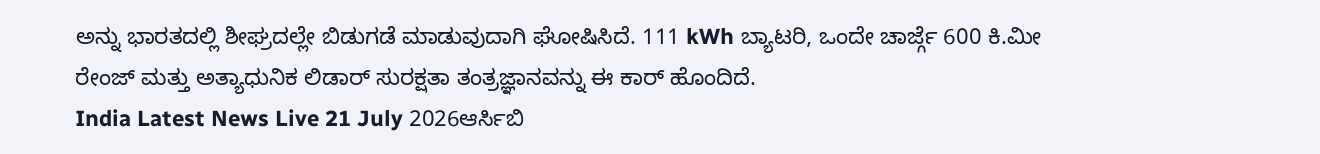ಅನ್ನು ಭಾರತದಲ್ಲಿ ಶೀಘ್ರದಲ್ಲೇ ಬಿಡುಗಡೆ ಮಾಡುವುದಾಗಿ ಘೋಷಿಸಿದೆ. 111 kWh ಬ್ಯಾಟರಿ, ಒಂದೇ ಚಾರ್ಜ್ಗೆ 600 ಕಿ.ಮೀ ರೇಂಜ್ ಮತ್ತು ಅತ್ಯಾಧುನಿಕ ಲಿಡಾರ್ ಸುರಕ್ಷತಾ ತಂತ್ರಜ್ಞಾನವನ್ನು ಈ ಕಾರ್ ಹೊಂದಿದೆ.
India Latest News Live 21 July 2026ಆರ್ಸಿಬಿ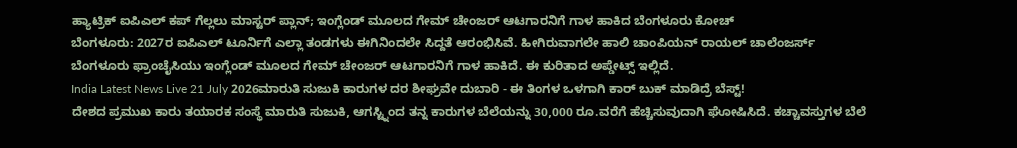ಹ್ಯಾಟ್ರಿಕ್ ಐಪಿಎಲ್ ಕಪ್ ಗೆಲ್ಲಲು ಮಾಸ್ಟರ್ ಪ್ಲಾನ್; ಇಂಗ್ಲೆಂಡ್ ಮೂಲದ ಗೇಮ್ ಚೇಂಜರ್ ಆಟಗಾರನಿಗೆ ಗಾಳ ಹಾಕಿದ ಬೆಂಗಳೂರು ಕೋಚ್
ಬೆಂಗಳೂರು: 2027ರ ಐಪಿಎಲ್ ಟೂರ್ನಿಗೆ ಎಲ್ಲಾ ತಂಡಗಳು ಈಗಿನಿಂದಲೇ ಸಿದ್ದತೆ ಆರಂಭಿಸಿವೆ. ಹೀಗಿರುವಾಗಲೇ ಹಾಲಿ ಚಾಂಪಿಯನ್ ರಾಯಲ್ ಚಾಲೆಂಜರ್ಸ್ ಬೆಂಗಳೂರು ಫ್ರಾಂಚೈಸಿಯು ಇಂಗ್ಲೆಂಡ್ ಮೂಲದ ಗೇಮ್ ಚೇಂಜರ್ ಆಟಗಾರನಿಗೆ ಗಾಳ ಹಾಕಿದೆ. ಈ ಕುರಿತಾದ ಅಪ್ಡೇಟ್ಸ್ ಇಲ್ಲಿದೆ.
India Latest News Live 21 July 2026ಮಾರುತಿ ಸುಜುಕಿ ಕಾರುಗಳ ದರ ಶೀಘ್ರವೇ ದುಬಾರಿ - ಈ ತಿಂಗಳ ಒಳಗಾಗಿ ಕಾರ್ ಬುಕ್ ಮಾಡಿದ್ರೆ ಬೆಸ್ಟ್!
ದೇಶದ ಪ್ರಮುಖ ಕಾರು ತಯಾರಕ ಸಂಸ್ಥೆ ಮಾರುತಿ ಸುಜುಕಿ, ಆಗಸ್ಟ್ನಿಂದ ತನ್ನ ಕಾರುಗಳ ಬೆಲೆಯನ್ನು 30,000 ರೂ.ವರೆಗೆ ಹೆಚ್ಚಿಸುವುದಾಗಿ ಘೋಷಿಸಿದೆ. ಕಚ್ಚಾವಸ್ತುಗಳ ಬೆಲೆ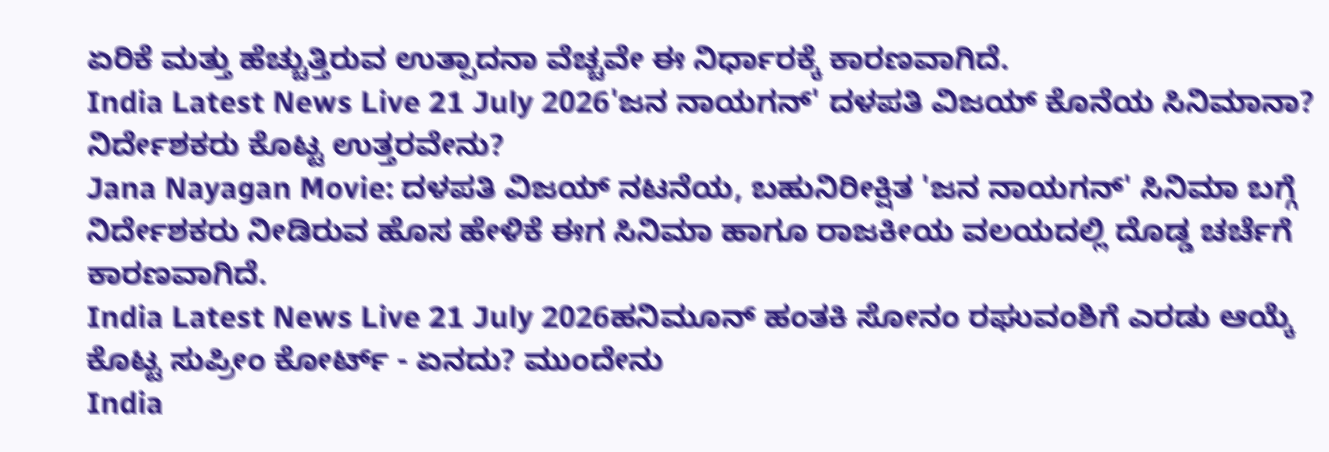ಏರಿಕೆ ಮತ್ತು ಹೆಚ್ಚುತ್ತಿರುವ ಉತ್ಪಾದನಾ ವೆಚ್ಚವೇ ಈ ನಿರ್ಧಾರಕ್ಕೆ ಕಾರಣವಾಗಿದೆ.
India Latest News Live 21 July 2026'ಜನ ನಾಯಗನ್' ದಳಪತಿ ವಿಜಯ್ ಕೊನೆಯ ಸಿನಿಮಾನಾ? ನಿರ್ದೇಶಕರು ಕೊಟ್ಟ ಉತ್ತರವೇನು?
Jana Nayagan Movie: ದಳಪತಿ ವಿಜಯ್ ನಟನೆಯ, ಬಹುನಿರೀಕ್ಷಿತ 'ಜನ ನಾಯಗನ್' ಸಿನಿಮಾ ಬಗ್ಗೆ ನಿರ್ದೇಶಕರು ನೀಡಿರುವ ಹೊಸ ಹೇಳಿಕೆ ಈಗ ಸಿನಿಮಾ ಹಾಗೂ ರಾಜಕೀಯ ವಲಯದಲ್ಲಿ ದೊಡ್ಡ ಚರ್ಚೆಗೆ ಕಾರಣವಾಗಿದೆ.
India Latest News Live 21 July 2026ಹನಿಮೂನ್ ಹಂತಕಿ ಸೋನಂ ರಘುವಂಶಿಗೆ ಎರಡು ಆಯ್ಕೆ ಕೊಟ್ಟ ಸುಪ್ರೀಂ ಕೋರ್ಟ್ - ಏನದು? ಮುಂದೇನು
India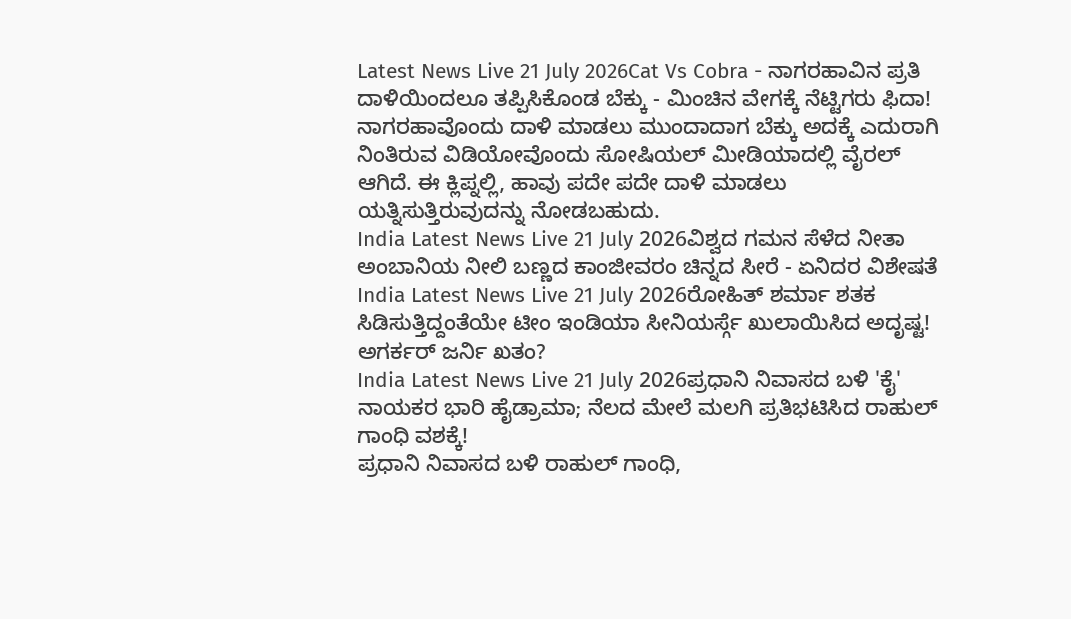Latest News Live 21 July 2026Cat Vs Cobra - ನಾಗರಹಾವಿನ ಪ್ರತಿ ದಾಳಿಯಿಂದಲೂ ತಪ್ಪಿಸಿಕೊಂಡ ಬೆಕ್ಕು - ಮಿಂಚಿನ ವೇಗಕ್ಕೆ ನೆಟ್ಟಿಗರು ಫಿದಾ!
ನಾಗರಹಾವೊಂದು ದಾಳಿ ಮಾಡಲು ಮುಂದಾದಾಗ ಬೆಕ್ಕು ಅದಕ್ಕೆ ಎದುರಾಗಿ ನಿಂತಿರುವ ವಿಡಿಯೋವೊಂದು ಸೋಷಿಯಲ್ ಮೀಡಿಯಾದಲ್ಲಿ ವೈರಲ್ ಆಗಿದೆ. ಈ ಕ್ಲಿಪ್ನಲ್ಲಿ, ಹಾವು ಪದೇ ಪದೇ ದಾಳಿ ಮಾಡಲು ಯತ್ನಿಸುತ್ತಿರುವುದನ್ನು ನೋಡಬಹುದು.
India Latest News Live 21 July 2026ವಿಶ್ವದ ಗಮನ ಸೆಳೆದ ನೀತಾ ಅಂಬಾನಿಯ ನೀಲಿ ಬಣ್ಣದ ಕಾಂಜೀವರಂ ಚಿನ್ನದ ಸೀರೆ - ಏನಿದರ ವಿಶೇಷತೆ
India Latest News Live 21 July 2026ರೋಹಿತ್ ಶರ್ಮಾ ಶತಕ ಸಿಡಿಸುತ್ತಿದ್ದಂತೆಯೇ ಟೀಂ ಇಂಡಿಯಾ ಸೀನಿಯರ್ಸ್ಗೆ ಖುಲಾಯಿಸಿದ ಅದೃಷ್ಟ! ಅಗರ್ಕರ್ ಜರ್ನಿ ಖತಂ?
India Latest News Live 21 July 2026ಪ್ರಧಾನಿ ನಿವಾಸದ ಬಳಿ 'ಕೈ' ನಾಯಕರ ಭಾರಿ ಹೈಡ್ರಾಮಾ; ನೆಲದ ಮೇಲೆ ಮಲಗಿ ಪ್ರತಿಭಟಿಸಿದ ರಾಹುಲ್ ಗಾಂಧಿ ವಶಕ್ಕೆ!
ಪ್ರಧಾನಿ ನಿವಾಸದ ಬಳಿ ರಾಹುಲ್ ಗಾಂಧಿ,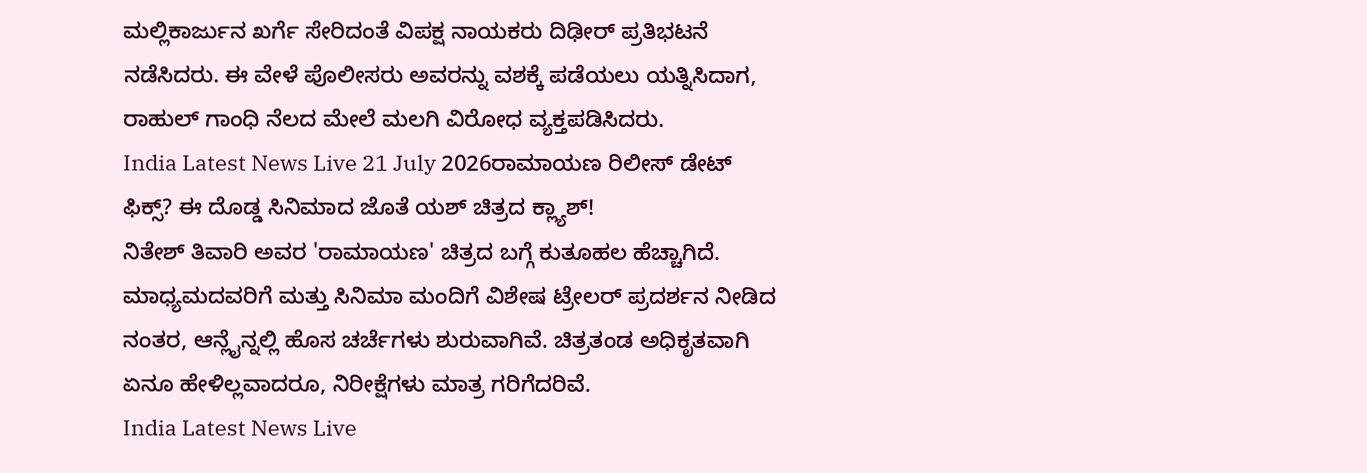ಮಲ್ಲಿಕಾರ್ಜುನ ಖರ್ಗೆ ಸೇರಿದಂತೆ ವಿಪಕ್ಷ ನಾಯಕರು ದಿಢೀರ್ ಪ್ರತಿಭಟನೆ ನಡೆಸಿದರು. ಈ ವೇಳೆ ಪೊಲೀಸರು ಅವರನ್ನು ವಶಕ್ಕೆ ಪಡೆಯಲು ಯತ್ನಿಸಿದಾಗ, ರಾಹುಲ್ ಗಾಂಧಿ ನೆಲದ ಮೇಲೆ ಮಲಗಿ ವಿರೋಧ ವ್ಯಕ್ತಪಡಿಸಿದರು.
India Latest News Live 21 July 2026ರಾಮಾಯಣ ರಿಲೀಸ್ ಡೇಟ್ ಫಿಕ್ಸ್? ಈ ದೊಡ್ಡ ಸಿನಿಮಾದ ಜೊತೆ ಯಶ್ ಚಿತ್ರದ ಕ್ಲ್ಯಾಶ್!
ನಿತೇಶ್ ತಿವಾರಿ ಅವರ 'ರಾಮಾಯಣ' ಚಿತ್ರದ ಬಗ್ಗೆ ಕುತೂಹಲ ಹೆಚ್ಚಾಗಿದೆ. ಮಾಧ್ಯಮದವರಿಗೆ ಮತ್ತು ಸಿನಿಮಾ ಮಂದಿಗೆ ವಿಶೇಷ ಟ್ರೇಲರ್ ಪ್ರದರ್ಶನ ನೀಡಿದ ನಂತರ, ಆನ್ಲೈನ್ನಲ್ಲಿ ಹೊಸ ಚರ್ಚೆಗಳು ಶುರುವಾಗಿವೆ. ಚಿತ್ರತಂಡ ಅಧಿಕೃತವಾಗಿ ಏನೂ ಹೇಳಿಲ್ಲವಾದರೂ, ನಿರೀಕ್ಷೆಗಳು ಮಾತ್ರ ಗರಿಗೆದರಿವೆ.
India Latest News Live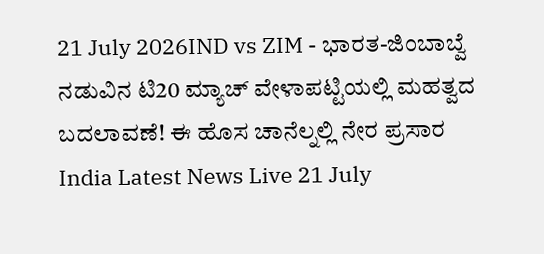21 July 2026IND vs ZIM - ಭಾರತ-ಜಿಂಬಾಬ್ವೆ ನಡುವಿನ ಟಿ20 ಮ್ಯಾಚ್ ವೇಳಾಪಟ್ಟಿಯಲ್ಲಿ ಮಹತ್ವದ ಬದಲಾವಣೆ! ಈ ಹೊಸ ಚಾನೆಲ್ನಲ್ಲಿ ನೇರ ಪ್ರಸಾರ
India Latest News Live 21 July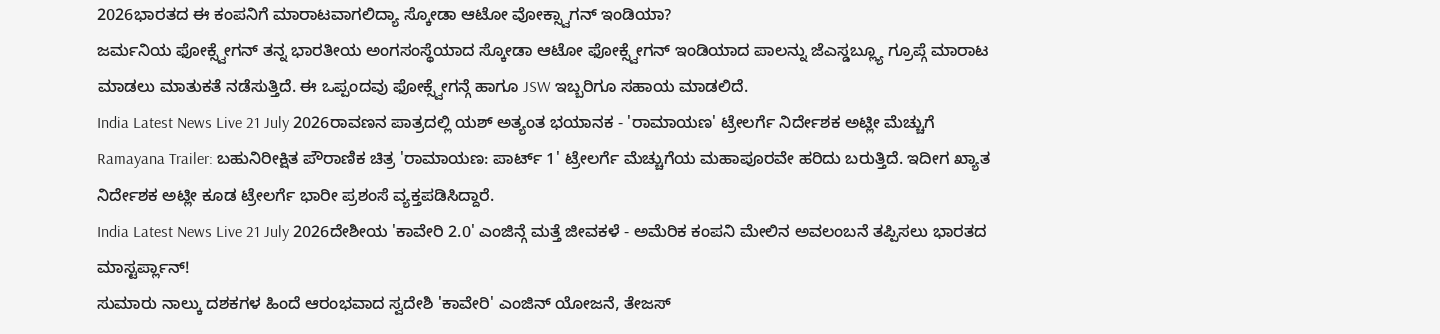2026ಭಾರತದ ಈ ಕಂಪನಿಗೆ ಮಾರಾಟವಾಗಲಿದ್ಯಾ ಸ್ಕೋಡಾ ಆಟೋ ವೋಕ್ಸ್ವಾಗನ್ ಇಂಡಿಯಾ?
ಜರ್ಮನಿಯ ಫೋಕ್ಸ್ವೇಗನ್ ತನ್ನ ಭಾರತೀಯ ಅಂಗಸಂಸ್ಥೆಯಾದ ಸ್ಕೋಡಾ ಆಟೋ ಫೋಕ್ಸ್ವೇಗನ್ ಇಂಡಿಯಾದ ಪಾಲನ್ನು ಜೆಎಸ್ಡಬ್ಲ್ಯೂ ಗ್ರೂಪ್ಗೆ ಮಾರಾಟ ಮಾಡಲು ಮಾತುಕತೆ ನಡೆಸುತ್ತಿದೆ. ಈ ಒಪ್ಪಂದವು ಫೋಕ್ಸ್ವೇಗನ್ಗೆ ಹಾಗೂ JSW ಇಬ್ಬರಿಗೂ ಸಹಾಯ ಮಾಡಲಿದೆ.
India Latest News Live 21 July 2026ರಾವಣನ ಪಾತ್ರದಲ್ಲಿ ಯಶ್ ಅತ್ಯಂತ ಭಯಾನಕ - 'ರಾಮಾಯಣ' ಟ್ರೇಲರ್ಗೆ ನಿರ್ದೇಶಕ ಅಟ್ಲೀ ಮೆಚ್ಚುಗೆ
Ramayana Trailer: ಬಹುನಿರೀಕ್ಷಿತ ಪೌರಾಣಿಕ ಚಿತ್ರ 'ರಾಮಾಯಣ: ಪಾರ್ಟ್ 1' ಟ್ರೇಲರ್ಗೆ ಮೆಚ್ಚುಗೆಯ ಮಹಾಪೂರವೇ ಹರಿದು ಬರುತ್ತಿದೆ. ಇದೀಗ ಖ್ಯಾತ ನಿರ್ದೇಶಕ ಅಟ್ಲೀ ಕೂಡ ಟ್ರೇಲರ್ಗೆ ಭಾರೀ ಪ್ರಶಂಸೆ ವ್ಯಕ್ತಪಡಿಸಿದ್ದಾರೆ.
India Latest News Live 21 July 2026ದೇಶೀಯ 'ಕಾವೇರಿ 2.0' ಎಂಜಿನ್ಗೆ ಮತ್ತೆ ಜೀವಕಳೆ - ಅಮೆರಿಕ ಕಂಪನಿ ಮೇಲಿನ ಅವಲಂಬನೆ ತಪ್ಪಿಸಲು ಭಾರತದ ಮಾಸ್ಟರ್ಪ್ಲಾನ್!
ಸುಮಾರು ನಾಲ್ಕು ದಶಕಗಳ ಹಿಂದೆ ಆರಂಭವಾದ ಸ್ವದೇಶಿ 'ಕಾವೇರಿ' ಎಂಜಿನ್ ಯೋಜನೆ, ತೇಜಸ್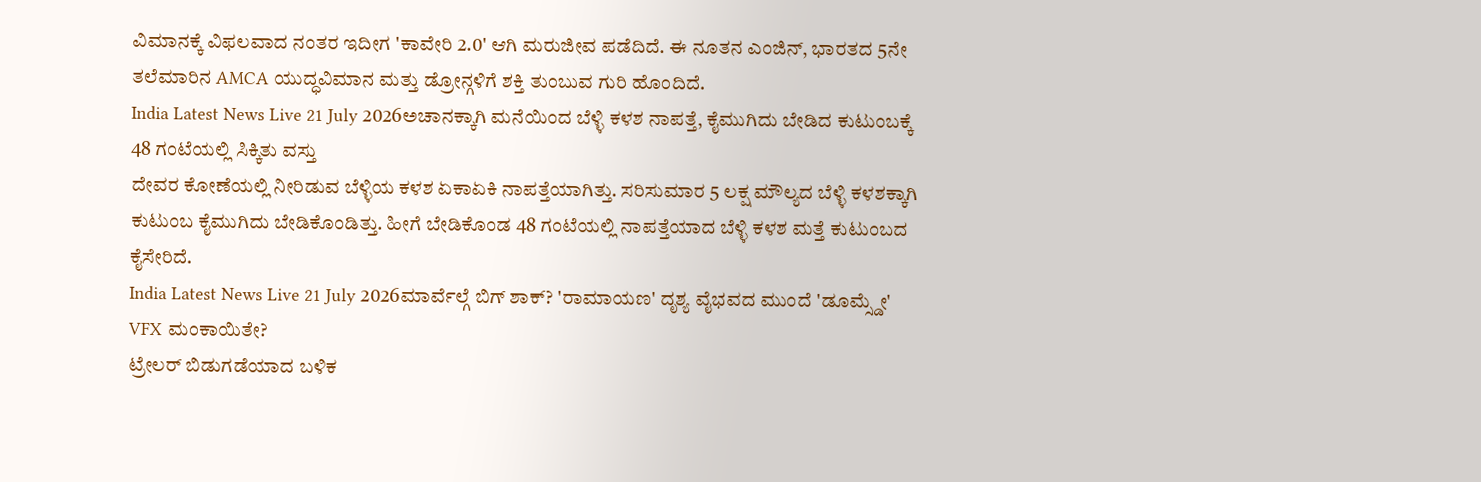ವಿಮಾನಕ್ಕೆ ವಿಫಲವಾದ ನಂತರ ಇದೀಗ 'ಕಾವೇರಿ 2.0' ಆಗಿ ಮರುಜೀವ ಪಡೆದಿದೆ. ಈ ನೂತನ ಎಂಜಿನ್, ಭಾರತದ 5ನೇ ತಲೆಮಾರಿನ AMCA ಯುದ್ಧವಿಮಾನ ಮತ್ತು ಡ್ರೋನ್ಗಳಿಗೆ ಶಕ್ತಿ ತುಂಬುವ ಗುರಿ ಹೊಂದಿದೆ.
India Latest News Live 21 July 2026ಅಚಾನಕ್ಕಾಗಿ ಮನೆಯಿಂದ ಬೆಳ್ಳಿ ಕಳಶ ನಾಪತ್ತೆ, ಕೈಮುಗಿದು ಬೇಡಿದ ಕುಟುಂಬಕ್ಕೆ 48 ಗಂಟೆಯಲ್ಲಿ ಸಿಕ್ಕಿತು ವಸ್ತು
ದೇವರ ಕೋಣೆಯಲ್ಲಿ ನೀರಿಡುವ ಬೆಳ್ಳಿಯ ಕಳಶ ಏಕಾಏಕಿ ನಾಪತ್ತೆಯಾಗಿತ್ತು. ಸರಿಸುಮಾರ 5 ಲಕ್ಷ ಮೌಲ್ಯದ ಬೆಳ್ಳಿ ಕಳಶಕ್ಕಾಗಿ ಕುಟುಂಬ ಕೈಮುಗಿದು ಬೇಡಿಕೊಂಡಿತ್ತು. ಹೀಗೆ ಬೇಡಿಕೊಂಡ 48 ಗಂಟೆಯಲ್ಲಿ ನಾಪತ್ತೆಯಾದ ಬೆಳ್ಳಿ ಕಳಶ ಮತ್ತೆ ಕುಟುಂಬದ ಕೈಸೇರಿದೆ.
India Latest News Live 21 July 2026ಮಾರ್ವೆಲ್ಗೆ ಬಿಗ್ ಶಾಕ್? 'ರಾಮಾಯಣ' ದೃಶ್ಯ ವೈಭವದ ಮುಂದೆ 'ಡೂಮ್ಸ್ಡೇ' VFX ಮಂಕಾಯಿತೇ?
ಟ್ರೇಲರ್ ಬಿಡುಗಡೆಯಾದ ಬಳಿಕ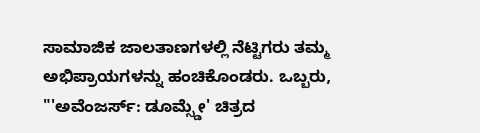ಸಾಮಾಜಿಕ ಜಾಲತಾಣಗಳಲ್ಲಿ ನೆಟ್ಟಿಗರು ತಮ್ಮ ಅಭಿಪ್ರಾಯಗಳನ್ನು ಹಂಚಿಕೊಂಡರು. ಒಬ್ಬರು, "'ಅವೆಂಜರ್ಸ್: ಡೂಮ್ಸ್ಡೇ' ಚಿತ್ರದ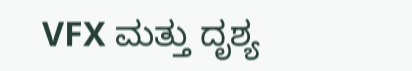VFX ಮತ್ತು ದೃಶ್ಯ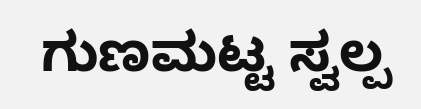ಗುಣಮಟ್ಟ ಸ್ವಲ್ಪ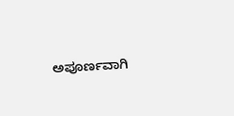ಅಪೂರ್ಣವಾಗಿ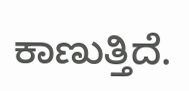ಕಾಣುತ್ತಿದೆ.